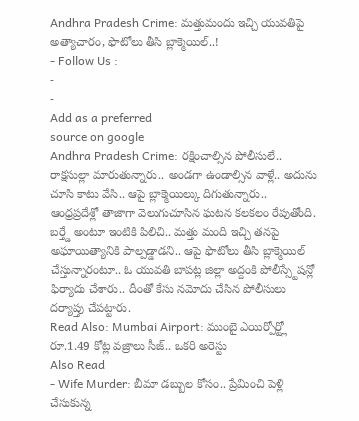Andhra Pradesh Crime: మత్తుమందు ఇచ్చి యువతిపై అత్యాచారం, ఫొటోలు తీసి బ్లాక్మెయిల్..!
- Follow Us :
-
-
Add as a preferred
source on google
Andhra Pradesh Crime: రక్షించాల్సిన పోలీసులే.. రాక్షసుల్లా మారుతున్నారు.. అండగా ఉండాల్సిన వాళ్లే.. అదును చూసి కాటు వేసి.. ఆపై బ్లాక్మెయిల్కు దిగుతున్నారు.. ఆంధ్రప్రదేశ్లో తాజాగా వెలుగుచూసిన ఘటన కలకలం రేపుతోంది. బర్త్డే అంటూ ఇంటికి పిలిచి.. మత్తు మంది ఇచ్చి తనపై అఘాయిత్యానికి పాల్పడ్డాడని.. ఆపై ఫొటోలు తీసి బ్లాక్మెయిల్ చేస్తున్నారంటూ.. ఓ యువతి బాపట్ల జిల్లా అద్దంకి పోలీస్స్టేషన్లో ఫిర్యాదు చేశారు.. దీంతో కేసు నమోదు చేసిన పోలీసులు దర్యాప్తు చేపట్టారు.
Read Also: Mumbai Airport: ముంబై ఎయిర్పోర్ట్లో రూ.1.49 కోట్ల వజ్రాలు సీజ్.. ఒకరి అరెస్టు
Also Read
- Wife Murder: బీమా డబ్బుల కోసం.. ప్రేమించి పెళ్లి చేసుకున్న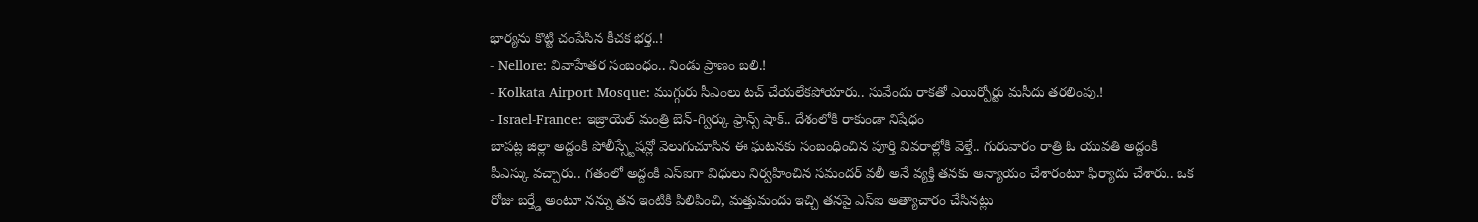భార్యను కొట్టి చంపేసిన కీచక భర్త..!
- Nellore: వివాహేతర సంబంధం.. నిండు ప్రాణం బలి.!
- Kolkata Airport Mosque: ముగ్గురు సీఎంలు టచ్ చేయలేకపోయారు.. సువేందు రాకతో ఎయిర్పోర్టు మసీదు తరలింపు.!
- Israel-France: ఇజ్రాయెల్ మంత్రి బెన్-గ్విర్కు ఫ్రాన్స్ షాక్.. దేశంలోకి రాకుండా నిషేధం
బాపట్ల జిల్లా అద్దంకి పోలీస్స్టేషన్లో వెలుగుచూసిన ఈ ఘటనకు సంబంధించిన పూర్తి వివరాల్లోకి వెళ్తే.. గురువారం రాత్రి ఓ యువతి అద్దంకి పీఎస్కు వచ్చారు.. గతంలో అద్దంకి ఎస్ఐగా విధులు నిర్వహించిన సమందర్ వలీ అనే వ్యక్తి తనకు అన్యాయం చేశారంటూ ఫిర్యాదు చేశారు.. ఒక రోజు బర్త్డే అంటూ నన్ను తన ఇంటికి పిలిపించి, మత్తుమందు ఇచ్చి తనపై ఎస్ఐ అత్యాచారం చేసినట్లు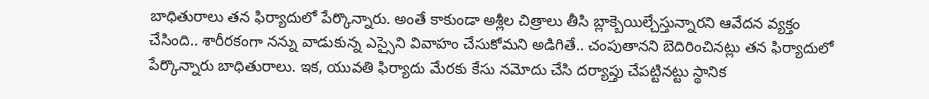బాధితురాలు తన ఫిర్యాదులో పేర్కొన్నారు. అంతే కాకుండా అశ్లీల చిత్రాలు తీసి బ్లాక్బెయిల్చేస్తున్నారని ఆవేదన వ్యక్తం చేసింది.. శారీరకంగా నన్ను వాడుకున్న ఎస్సైని వివాహం చేసుకోమని అడిగితే.. చంపుతానని బెదిరించినట్లు తన ఫిర్యాదులో పేర్కొన్నారు బాధితురాలు. ఇక, యువతి ఫిర్యాదు మేరకు కేసు నమోదు చేసి దర్యాప్తు చేపట్టినట్టు స్థానిక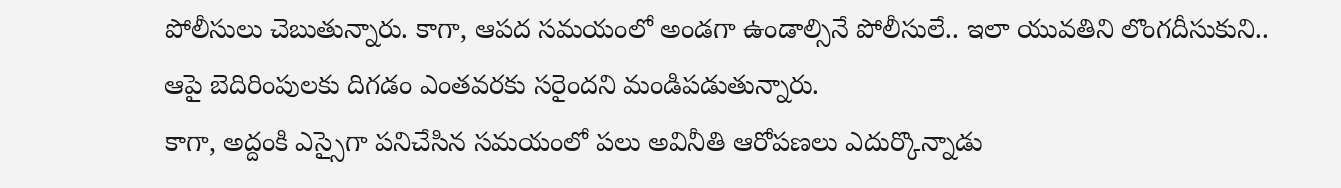పోలీసులు చెబుతున్నారు. కాగా, ఆపద సమయంలో అండగా ఉండాల్సినే పోలీసులే.. ఇలా యువతిని లొంగదీసుకుని.. ఆపై బెదిరింపులకు దిగడం ఎంతవరకు సరైందని మండిపడుతున్నారు.
కాగా, అద్దంకి ఎస్సైగా పనిచేసిన సమయంలో పలు అవినీతి ఆరోపణలు ఎదుర్కొన్నాడు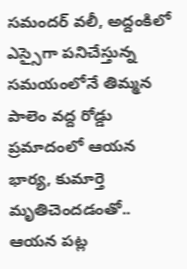సమందర్ వలీ, అద్దంకిలో ఎస్సైగా పనిచేస్తున్న సమయంలోనే తిమ్మన పాలెం వద్ద రోడ్డు ప్రమాదంలో ఆయన భార్య, కుమార్తె మృతిచెందడంతో.. ఆయన పట్ల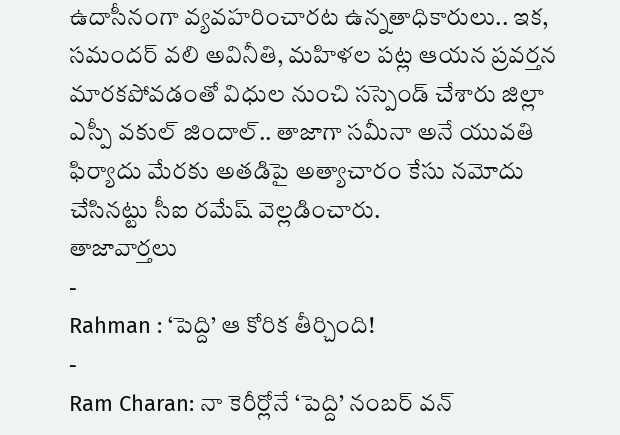ఉదాసీనంగా వ్యవహరించారట ఉన్నతాధికారులు.. ఇక, సమందర్ వలి అవినీతి, మహిళల పట్ల ఆయన ప్రవర్తన మారకపోవడంతో విధుల నుంచి సస్పెండ్ చేశారు జిల్లా ఎస్పీ వకుల్ జిందాల్.. తాజాగా సమీనా అనే యువతి ఫిర్యాదు మేరకు అతడిపై అత్యాచారం కేసు నమోదు చేసినట్టు సీఐ రమేష్ వెల్లడించారు.
తాజావార్తలు
-
Rahman : ‘పెద్ది’ ఆ కోరిక తీర్చింది!
-
Ram Charan: నా కెరీర్లోనే ‘పెద్ది’ నంబర్ వన్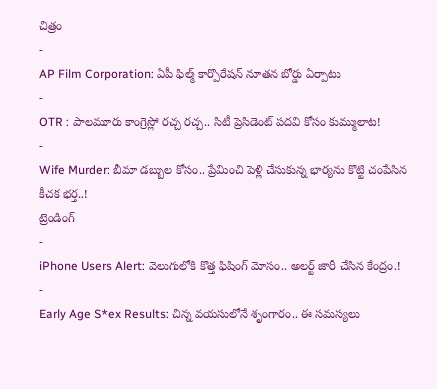చిత్రం
-
AP Film Corporation: ఏపీ ఫిల్మ్ కార్పొరేషన్ నూతన బోర్డు ఏర్పాటు
-
OTR : పాలమూరు కాంగ్రెస్లో రచ్చ రచ్చ.. సిటీ ప్రెసిడెంట్ పదవి కోసం కుమ్ములాట!
-
Wife Murder: బీమా డబ్బుల కోసం.. ప్రేమించి పెళ్లి చేసుకున్న భార్యను కొట్టి చంపేసిన కీచక భర్త..!
ట్రెండింగ్
-
iPhone Users Alert: వెలుగులోకి కొత్త ఫిషింగ్ మోసం.. అలర్ట్ జారీ చేసిన కేంద్రం.!
-
Early Age S*ex Results: చిన్న వయసులోనే శృంగారం.. ఈ సమస్యలు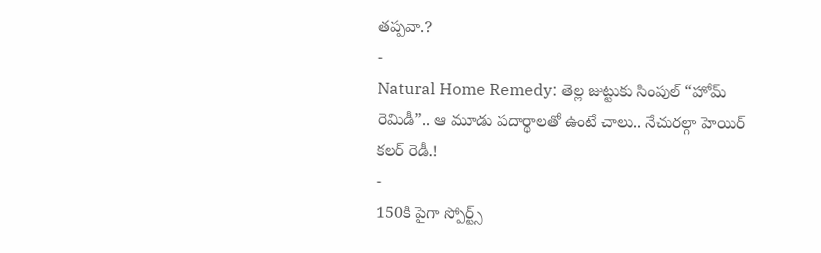తప్పవా.?
-
Natural Home Remedy: తెల్ల జుట్టుకు సింపుల్ “హోమ్ రెమిడీ”.. ఆ మూడు పదార్థాలతో ఉంటే చాలు.. నేచురల్గా హెయిర్ కలర్ రెడీ.!
-
150కి పైగా స్పోర్ట్స్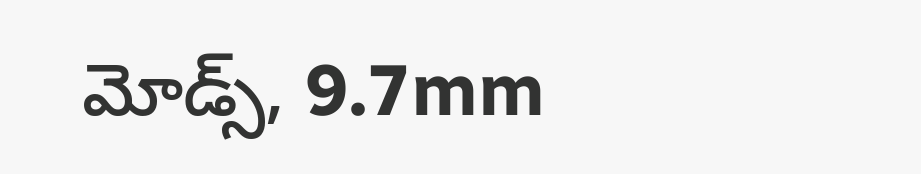మోడ్స్, 9.7mm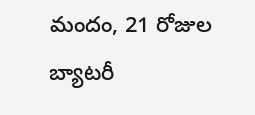మందం, 21 రోజుల బ్యాటరీ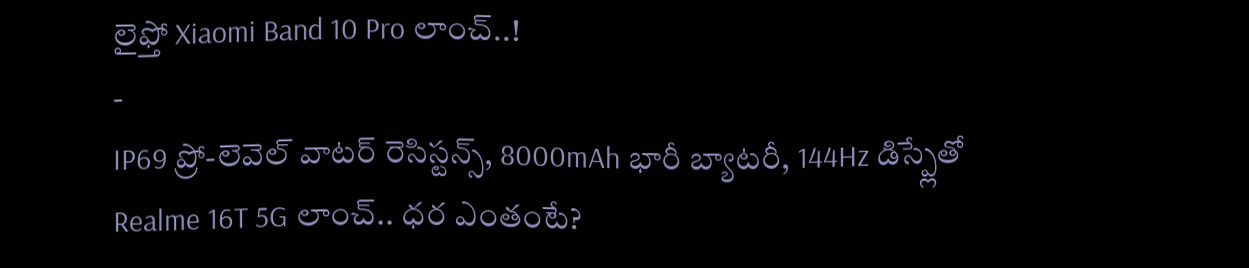లైఫ్తో Xiaomi Band 10 Pro లాంచ్..!
-
IP69 ప్రో-లెవెల్ వాటర్ రెసిస్టన్స్, 8000mAh భారీ బ్యాటరీ, 144Hz డిస్ప్లేతో Realme 16T 5G లాంచ్.. ధర ఎంతంటే?